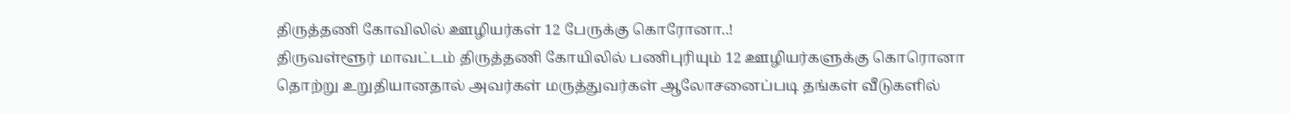திருத்தணி கோவிலில் ஊழியர்கள் 12 பேருக்கு கொரோனா..!
திருவள்ளூர் மாவட்டம் திருத்தணி கோயிலில் பணிபுரியும் 12 ஊழியர்களுக்கு கொரொனா தொற்று உறுதியானதால் அவர்கள் மருத்துவர்கள் ஆலோசனைப்படி தங்கள் வீடுகளில்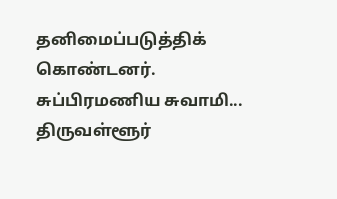தனிமைப்படுத்திக் கொண்டனர். சுப்பிரமணிய சுவாமி...
திருவள்ளூர்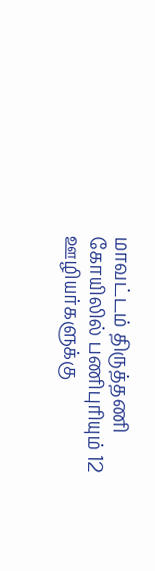மாவட்டம் திருத்தணி கோயிலில் பணிபுரியும் 12 ஊழியர்களுக்கு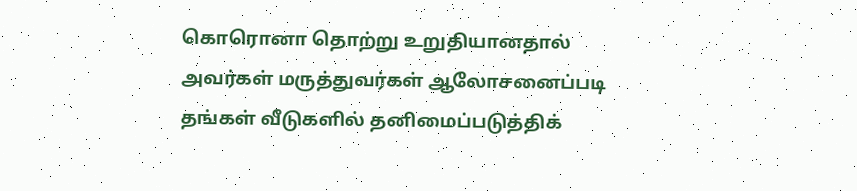கொரொனா தொற்று உறுதியானதால் அவர்கள் மருத்துவர்கள் ஆலோசனைப்படி தங்கள் வீடுகளில் தனிமைப்படுத்திக்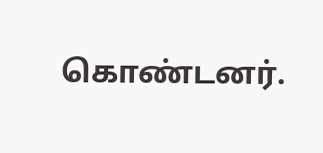கொண்டனர்.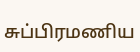சுப்பிரமணிய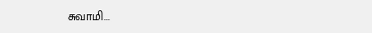சுவாமி...